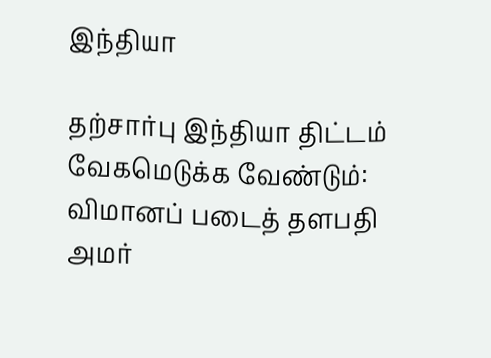இந்தியா

தற்சார்பு இந்தியா திட்டம் வேகமெடுக்க வேண்டும்: விமானப் படைத் தளபதி அமர்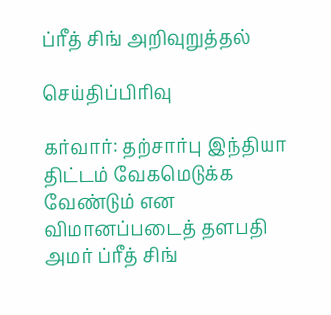ப்ரீத் சிங் அறிவுறுத்தல்

செய்திப்பிரிவு

கர்வார்: தற்சார்பு இந்தியா திட்டம் வேகமெடுக்க வேண்டும் என விமானப்படைத் தளபதி அமர் ப்ரீத் சிங்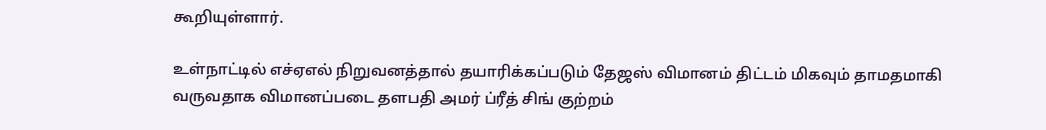கூறியுள்ளார்.

உள்நாட்டில் எச்ஏஎல் நிறுவனத்தால் தயாரிக்கப்படும் தேஜஸ் விமானம் திட்டம் மிகவும் தாமதமாகி வருவதாக விமானப்படை தளபதி அமர் ப்ரீத் சிங் குற்றம்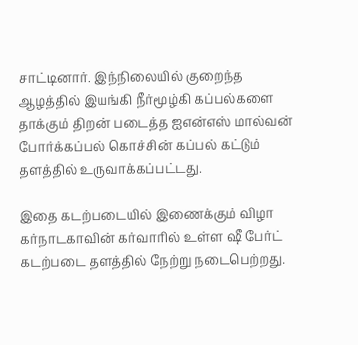சாட்டினார். இந்நிலையில் குறைந்த ஆழத்தில் இயங்கி நீர்மூழ்கி கப்பல்களை தாக்கும் திறன் படைத்த ஐஎன்எஸ் மால்வன் போர்க்கப்பல் கொச்சின் கப்பல் கட்டும் தளத்தில் உருவாக்கப்பட்டது.

இதை கடற்படையில் இணைக்கும் விழா கர்நாடகாவின் கர்வாரில் உள்ள ஷீ பேர்ட் கடற்படை தளத்தில் நேற்று நடைபெற்றது.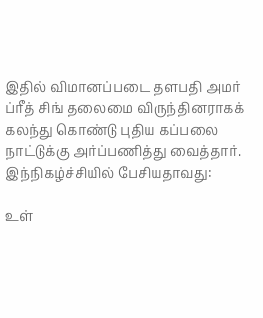இதில் விமானப்படை தளபதி அமர் ப்ரீத் சிங் தலைமை விருந்தினராகக் கலந்து கொண்டு புதிய கப்பலை நாட்டுக்கு அர்ப்பணித்து வைத்தார். இந்நிகழ்ச்சியில் பேசியதாவது:

உள்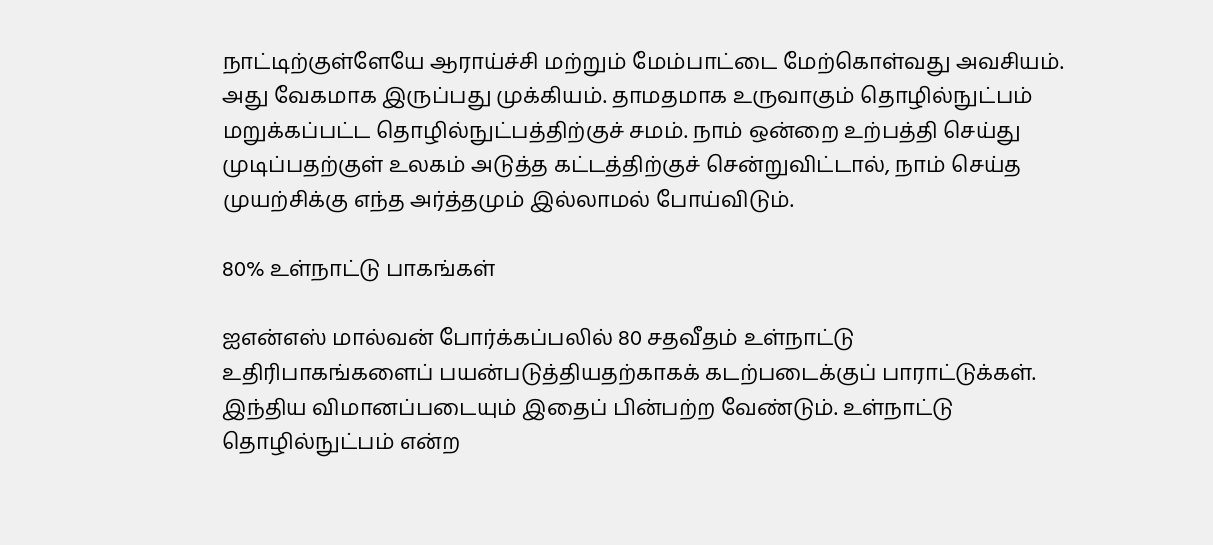நாட்டிற்குள்ளேயே ஆராய்ச்சி மற்றும் மேம்பாட்டை மேற்கொள்வது அவசியம். அது வேகமாக இருப்பது முக்கியம். தாமதமாக உருவாகும் தொழில்நுட்பம் மறுக்கப்பட்ட தொழில்நுட்பத்திற்குச் சமம். நாம் ஒன்றை உற்பத்தி செய்து முடிப்பதற்குள் உலகம் அடுத்த கட்டத்திற்குச் சென்றுவிட்டால், நாம் செய்த முயற்சிக்கு எந்த அர்த்தமும் இல்லாமல் போய்விடும்.

80% உள்நாட்டு பாகங்கள்

ஐஎன்எஸ் மால்வன் போர்க்கப்பலில் 80 சதவீதம் உள்நாட்டு உதிரிபாகங்களைப் பயன்படுத்தியதற்காகக் கடற்படைக்குப் பாராட்டுக்கள். இந்திய விமானப்படையும் இதைப் பின்பற்ற வேண்டும். உள்நாட்டு தொழில்நுட்பம் என்ற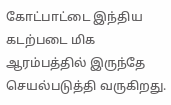கோட்பாட்டை இந்திய கடற்படை மிக ஆரம்பத்தில் இருந்தே செயல்படுத்தி வருகிறது.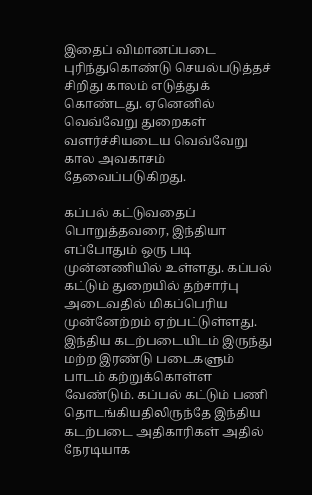இதைப் விமானப்படை புரிந்துகொண்டு செயல்படுத்தச் சிறிது காலம் எடுத்துக் கொண்டது. ஏனெனில் வெவ்வேறு துறைகள் வளர்ச்சியடைய வெவ்வேறு கால அவகாசம் தேவைப்படுகிறது.

கப்பல் கட்டுவதைப் பொறுத்தவரை, இந்தியா எப்போதும் ஒரு படி முன்னணியில் உள்ளது. கப்பல் கட்டும் துறையில் தற்சார்பு அடைவதில் மிகப்பெரிய முன்னேற்றம் ஏற்பட்டுள்ளது. இந்திய கடற்படையிடம் இருந்து மற்ற இரண்டு படைகளும் பாடம் கற்றுக்கொள்ள வேண்டும். கப்பல் கட்டும் பணி தொடங்கியதிலிருந்தே இந்திய கடற்படை அதிகாரிகள் அதில் நேரடியாக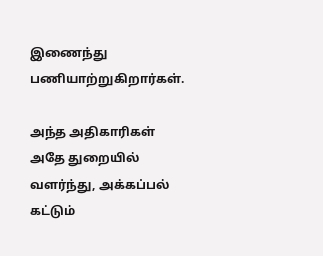இணைந்து பணியாற்றுகிறார்கள்.

அந்த அதிகாரிகள் அதே துறையில் வளர்ந்து, அக்கப்பல் கட்டும்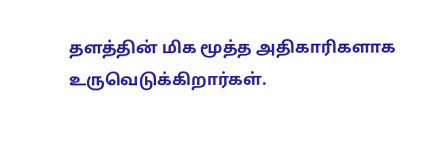தளத்தின் மிக மூத்த அதிகாரிகளாக உருவெடுக்கிறார்கள்.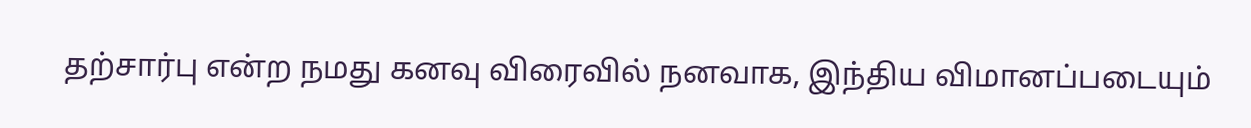தற்சார்பு என்ற நமது கனவு விரைவில் நனவாக, இந்திய விமானப்படையும்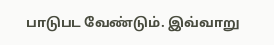பாடுபட வேண்டும். இவ்வாறு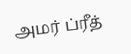அமர் ப்ரீத்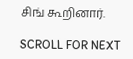சிங் கூறினார்.

SCROLL FOR NEXT